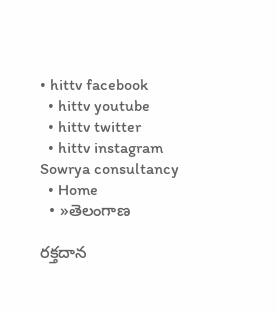• hittv facebook
  • hittv youtube
  • hittv twitter
  • hittv instagram
Sowrya consultancy
  • Home
  • »తెలంగాణ

రక్తదాన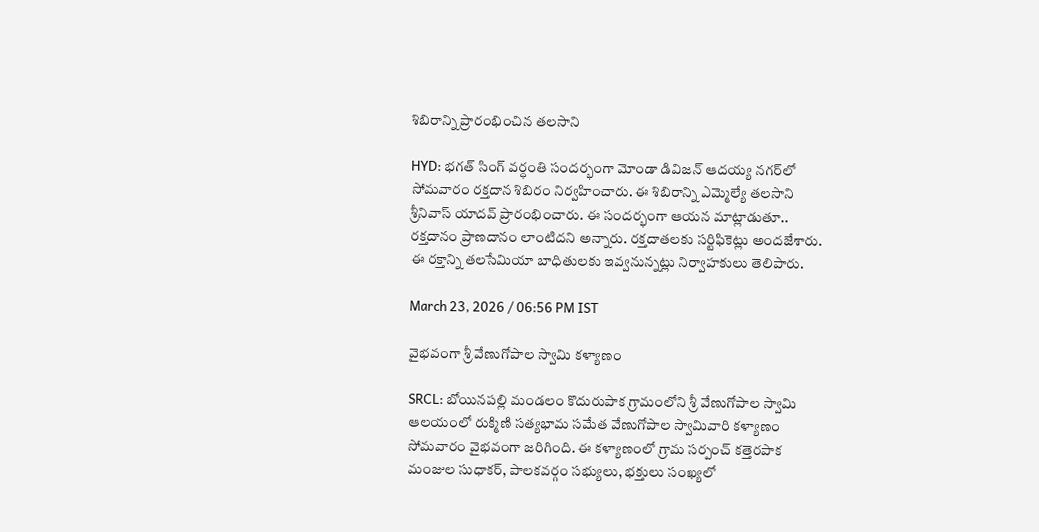శిబిరాన్ని ప్రారంభించిన తలసాని

HYD: భగత్ సింగ్ వర్ధంతి సందర్భంగా మోండా డివిజన్ ఆదయ్య నగర్‌లో సోమవారం రక్తదాన శిబిరం నిర్వహించారు. ఈ శిబిరాన్ని ఎమ్మెల్యే తలసాని శ్రీనివాస్ యాదవ్ ప్రారంభించారు. ఈ సందర్భంగా ఆయన మాట్లాడుతూ.. రక్తదానం ప్రాణదానం లాంటిదని అన్నారు. రక్తదాతలకు సర్టిఫికెట్లు అందజేశారు. ఈ రక్తాన్ని తలసేమియా బాధితులకు ఇవ్వనున్నట్లు నిర్వాహకులు తెలిపారు.

March 23, 2026 / 06:56 PM IST

వైభవంగా శ్రీ వేణుగోపాల స్వామి కళ్యాణం

SRCL: బోయినపల్లి మండలం కొదురుపాక గ్రామంలోని శ్రీ వేణుగోపాల స్వామి ఆలయంలో రుక్మిణి సత్యభామ సమేత వేణుగోపాల స్వామివారి కళ్యాణం సోమవారం వైభవంగా జరిగింది. ఈ కళ్యాణంలో గ్రామ సర్పంచ్ కత్తెరపాక మంజుల సుధాకర్, పాలకవర్గం సభ్యులు, భక్తులు సంఖ్యలో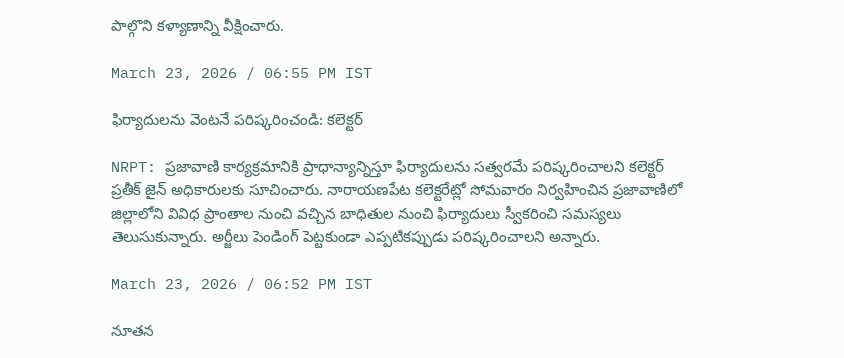పాల్గొని కళ్యాణాన్ని వీక్షించారు.

March 23, 2026 / 06:55 PM IST

ఫిర్యాదులను వెంటనే పరిష్కరించండి: కలెక్టర్

NRPT: ప్రజావాణి కార్యక్రమానికి ప్రాధాన్యాన్నిస్తూ ఫిర్యాదులను సత్వరమే పరిష్కరించాలని కలెక్టర్ ప్రతీక్ జైన్ అధికారులకు సూచించారు. నారాయణపేట కలెక్టరేట్లో సోమవారం నిర్వహించిన ప్రజావాణిలో జిల్లాలోని వివిధ ప్రాంతాల నుంచి వచ్చిన బాధితుల నుంచి ఫిర్యాదులు స్వీకరించి సమస్యలు తెలుసుకున్నారు. అర్జీలు పెండింగ్ పెట్టకుండా ఎప్పటికప్పుడు పరిష్కరించాలని అన్నారు.

March 23, 2026 / 06:52 PM IST

నూతన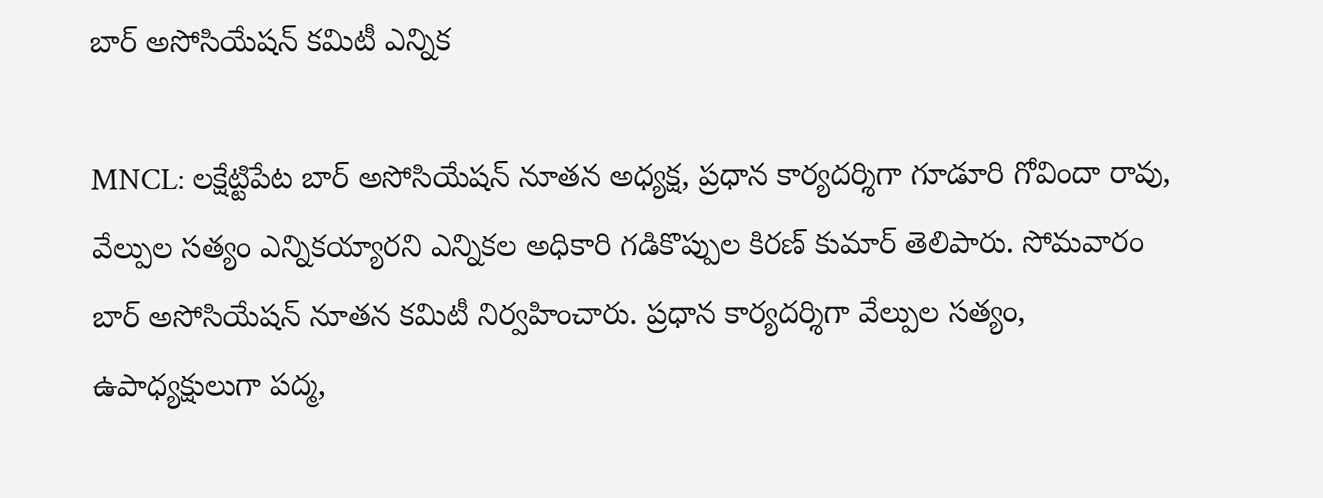బార్ అసోసియేషన్ కమిటీ ఎన్నిక

MNCL: లక్షేట్టిపేట బార్ అసోసియేషన్ నూతన అధ్యక్ష, ప్రధాన కార్యదర్శిగా గూడూరి గోవిందా రావు, వేల్పుల సత్యం ఎన్నికయ్యారని ఎన్నికల అధికారి గడికొప్పుల కిరణ్ కుమార్ తెలిపారు. సోమవారం బార్ అసోసియేషన్ నూతన కమిటీ నిర్వహించారు. ప్రధాన కార్యదర్శిగా వేల్పుల సత్యం, ఉపాధ్యక్షులుగా పద్మ,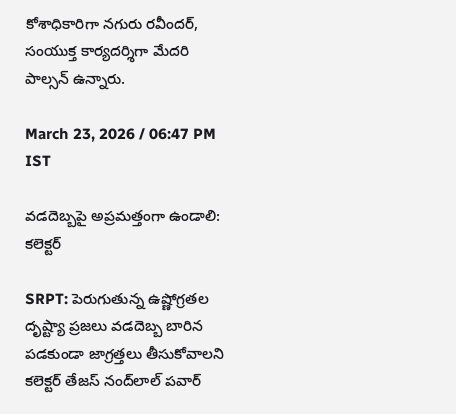కోశాధికారిగా నగురు రవీందర్, సంయుక్త కార్యదర్శిగా మేదరి పాల్సన్ ఉన్నారు.

March 23, 2026 / 06:47 PM IST

వడదెబ్బపై అప్రమత్తంగా ఉండాలి: కలెక్టర్

SRPT: పెరుగుతున్న ఉష్ణోగ్రతల దృష్ట్యా ప్రజలు వడదెబ్బ బారిన పడకుండా జాగ్రత్తలు తీసుకోవాలని కలెక్టర్ తేజస్ నంద్‌లాల్ పవార్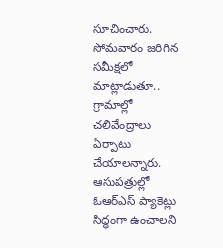సూచించారు. సోమవారం జరిగిన సమీక్షలో మాట్లాడుతూ.. గ్రామాల్లో చలివేంద్రాలు ఏర్పాటు చేయాలన్నారు. ఆసుపత్రుల్లో ఓఆర్ఎస్ ప్యాకెట్లు సిద్ధంగా ఉంచాలని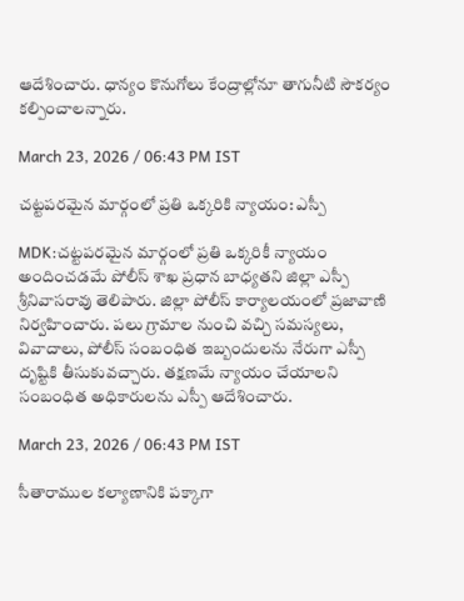ఆదేశించారు. ధాన్యం కొనుగోలు కేంద్రాల్లోనూ తాగునీటి సౌకర్యం కల్పించాలన్నారు.

March 23, 2026 / 06:43 PM IST

చట్టపరమైన మార్గంలో ప్రతి ఒక్కరికి న్యాయం: ఎస్పీ

MDK:చట్టపరమైన మార్గంలో ప్రతి ఒక్కరికీ న్యాయం అందించడమే పోలీస్ శాఖ ప్రధాన బాధ్యతని జిల్లా ఎస్పీ శ్రీనివాసరావు తెలిపారు. జిల్లా పోలీస్ కార్యాలయంలో ప్రజావాణి నిర్వహించారు. పలు గ్రామాల నుంచి వచ్చి సమస్యలు, వివాదాలు, పోలీస్ సంబంధిత ఇబ్బందులను నేరుగా ఎస్పీ దృష్టికి తీసుకువచ్చారు. తక్షణమే న్యాయం చేయాలని సంబంధిత అధికారులను ఎస్పీ ఆదేశించారు.

March 23, 2026 / 06:43 PM IST

సీతారాముల కల్యాణానికి పక్కాగా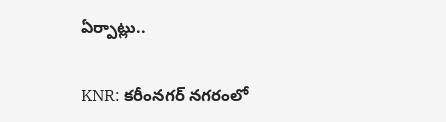ఏర్పాట్లు..

KNR: కరీంనగర్ నగరంలో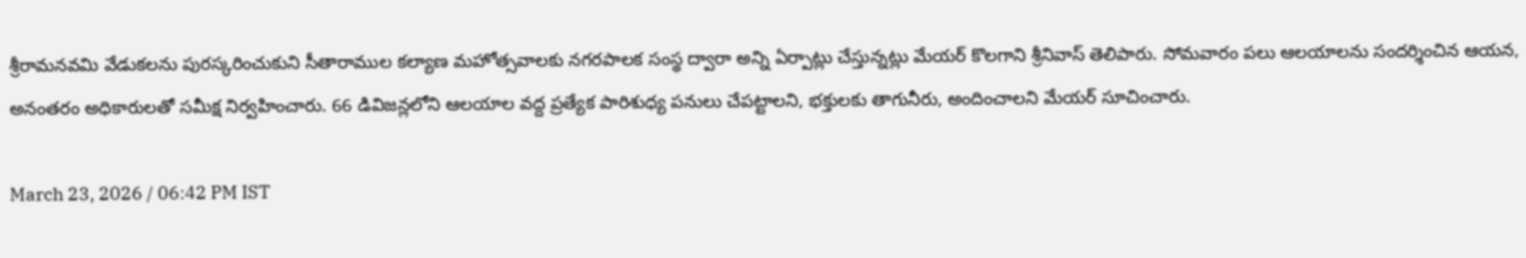శ్రీరామనవమి వేడుకలను పురస్కరించుకుని సీతారాముల కల్యాణ మహోత్సవాలకు నగరపాలక సంస్థ ద్వారా అన్ని ఏర్పాట్లు చేస్తున్నట్లు మేయర్ కొలగాని శ్రీనివాస్ తెలిపారు. సోమవారం పలు ఆలయాలను సందర్శించిన ఆయన, అనంతరం అధికారులతో సమీక్ష నిర్వహించారు. 66 డివిజన్లలోని ఆలయాల వద్ద ప్రత్యేక పారిశుధ్య పనులు చేపట్టాలని, భక్తులకు తాగునీరు, అందించాలని మేయర్ సూచించారు.

March 23, 2026 / 06:42 PM IST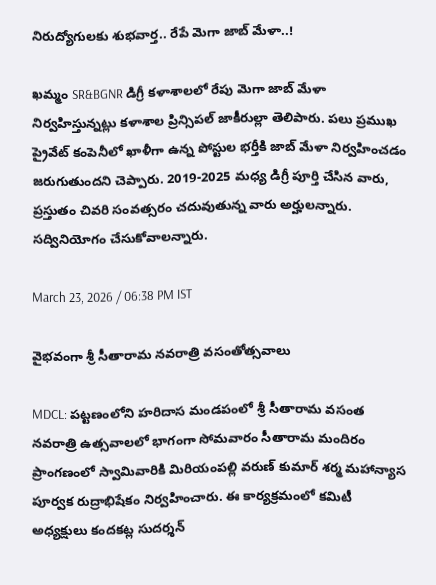నిరుద్యోగులకు శుభవార్త.. రేపే మెగా జాబ్ మేళా..!

ఖమ్మం SR&BGNR డిగ్రీ కళాశాలలో రేపు మెగా జాబ్ మేళా నిర్వహిస్తున్నట్లు కళాశాల ప్రిన్సిపల్ జాకీరుల్లా తెలిపారు. పలు ప్రముఖ ప్రైవేట్ కంపెనీలో ఖాళీగా ఉన్న పోస్టుల భర్తీకి జాబ్ మేళా నిర్వహించడం జరుగుతుందని చెప్పారు. 2019-2025 మధ్య డిగ్రీ పూర్తి చేసిన వారు, ప్రస్తుతం చివరి సంవత్సరం చదువుతున్న వారు అర్హులన్నారు. సద్వినియోగం చేసుకోవాలన్నారు.

March 23, 2026 / 06:38 PM IST

వైభవంగా శ్రీ సీతారామ నవరాత్రి వసంతోత్సవాలు

MDCL: పట్టణంలోని హరిదాస మండపంలో శ్రీ సీతారామ వసంత నవరాత్రి ఉత్సవాలలో భాగంగా సోమవారం సీతారామ మందిరం ప్రాంగణంలో స్వామివారికి మిరియంపల్లి వరుణ్ కుమార్ శర్మ మహాన్యాస పూర్వక రుద్రాభిషేకం నిర్వహించారు. ఈ కార్యక్రమంలో కమిటీ అధ్యక్షులు కందకట్ల సుదర్శన్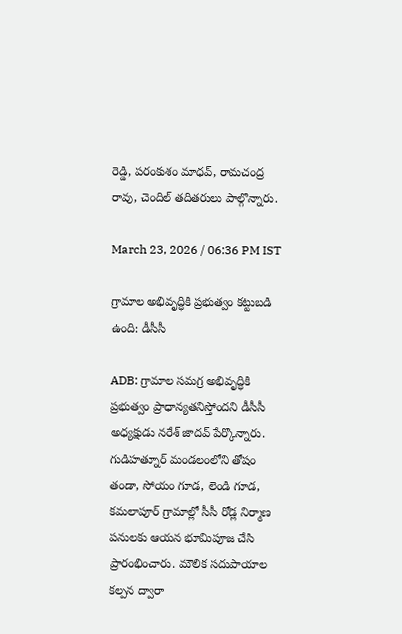రెడ్డి, పరంకుశం మాధవ్, రామచంద్ర రావు, చెందిల్ తదితరులు పాల్గొన్నారు.

March 23, 2026 / 06:36 PM IST

గ్రామాల అభివృద్ధికి ప్రభుత్వం కట్టుబడి ఉంది: డీసీసీ

ADB: గ్రామాల సమగ్ర అభివృద్ధికి ప్రభుత్వం ప్రాధాన్యతనిస్తోందని డీసీసీ అధ్యక్షుడు నరేశ్ జాదవ్ పేర్కొన్నారు. గుడిహత్నూర్ మండలంలోని తోషం తండా, సోయం గూడ, లెండి గూడ, కమలాపూర్ గ్రామాల్లో సీసీ రోడ్ల నిర్మాణ పనులకు ఆయన భూమిపూజ చేసి ప్రారంభించారు. మౌలిక సదుపాయాల కల్పన ద్వారా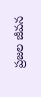ప్రజల జీవన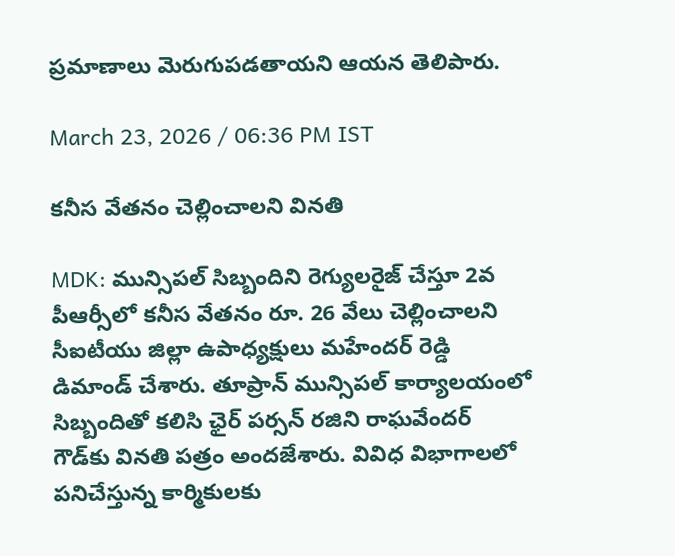ప్రమాణాలు మెరుగుపడతాయని ఆయన తెలిపారు.

March 23, 2026 / 06:36 PM IST

కనీస వేతనం చెల్లించాలని వినతి

MDK: మున్సిపల్ సిబ్బందిని రెగ్యులరైజ్ చేస్తూ 2వ పీఆర్సీలో కనీస వేతనం రూ. 26 వేలు చెల్లించాలని సీఐటీయు జిల్లా ఉపాధ్యక్షులు మహేందర్ రెడ్డి డిమాండ్ చేశారు. తూప్రాన్ మున్సిపల్ కార్యాలయంలో సిబ్బందితో కలిసి ఛైర్ పర్సన్ రజిని రాఘవేందర్ గౌడ్‌కు వినతి పత్రం అందజేశారు. వివిధ విభాగాలలో పనిచేస్తున్న కార్మికులకు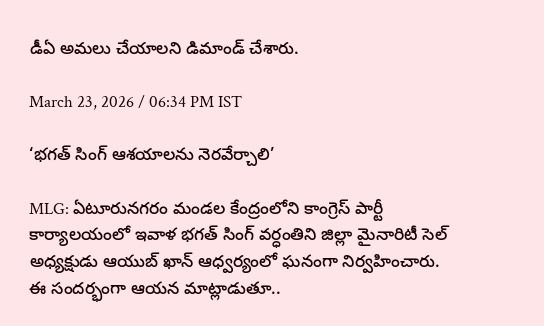డీఏ అమలు చేయాలని డిమాండ్ చేశారు.

March 23, 2026 / 06:34 PM IST

‘భగత్ సింగ్ ఆశయాలను నెరవేర్చాలి’

MLG: ఏటూరునగరం మండల కేంద్రంలోని కాంగ్రెస్ పార్టీ కార్యాలయంలో ఇవాళ భగత్ సింగ్ వర్ధంతిని జిల్లా మైనారిటీ సెల్ అధ్యక్షుడు ఆయుబ్ ఖాన్ ఆధ్వర్యంలో ఘనంగా నిర్వహించారు. ఈ సందర్భంగా ఆయన మాట్లాడుతూ..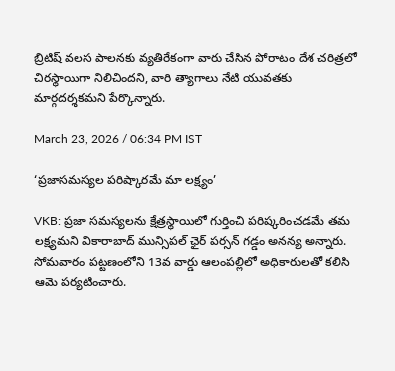బ్రిటిష్ వలస పాలనకు వ్యతిరేకంగా వారు చేసిన పోరాటం దేశ చరిత్రలో చిరస్థాయిగా నిలిచిందని, వారి త్యాగాలు నేటి యువతకు మార్గదర్శకమని పేర్కొన్నారు.

March 23, 2026 / 06:34 PM IST

‘ప్రజాసమస్యల పరిష్కారమే మా లక్ష్యం’

VKB: ప్రజా సమస్యలను క్షేత్రస్థాయిలో గుర్తించి పరిష్కరించడమే తమ లక్ష్యమని వికారాబాద్ మున్సిపల్ ఛైర్ పర్సన్ గడ్డం అనన్య అన్నారు. సోమవారం పట్టణంలోని 13వ వార్డు ఆలంపల్లిలో అధికారులతో కలిసి ఆమె పర్యటించారు.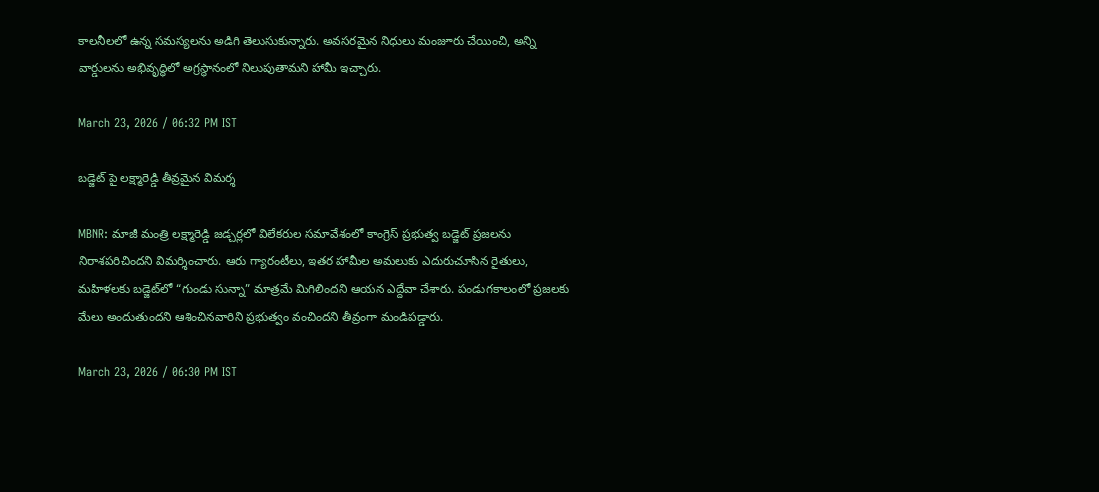కాలనీలలో ఉన్న సమస్యలను అడిగి తెలుసుకున్నారు. అవసరమైన నిధులు మంజూరు చేయించి, అన్ని వార్డులను అభివృద్ధిలో అగ్రస్థానంలో నిలుపుతామని హామీ ఇచ్చారు.

March 23, 2026 / 06:32 PM IST

బడ్జెట్ పై లక్ష్మారెడ్డి తీవ్రమైన విమర్శ

MBNR: మాజీ మంత్రి లక్ష్మారెడ్డి జడ్చర్లలో విలేకరుల సమావేశంలో కాంగ్రెస్ ప్రభుత్వ బడ్జెట్ ప్రజలను నిరాశపరిచిందని విమర్శించారు. ఆరు గ్యారంటీలు, ఇతర హామీల అమలుకు ఎదురుచూసిన రైతులు, మహిళలకు బడ్జెట్‌లో “గుండు సున్నా” మాత్రమే మిగిలిందని ఆయన ఎద్దేవా చేశారు. పండుగకాలంలో ప్రజలకు మేలు అందుతుందని ఆశించినవారిని ప్రభుత్వం వంచిందని తీవ్రంగా మండిపడ్డారు.

March 23, 2026 / 06:30 PM IST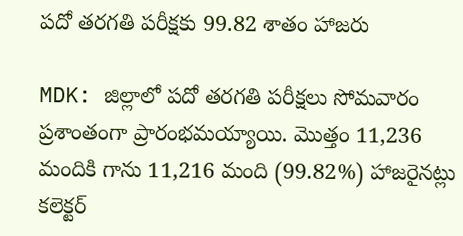పదో తరగతి పరీక్షకు 99.82 శాతం హాజరు

MDK: జిల్లాలో పదో తరగతి పరీక్షలు సోమవారం ప్రశాంతంగా ప్రారంభమయ్యాయి. మొత్తం 11,236 మందికి గాను 11,216 మంది (99.82%) హాజరైనట్లు కలెక్టర్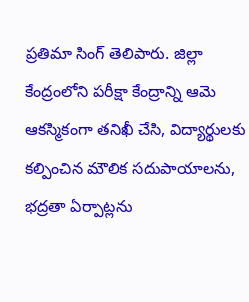ప్రతిమా సింగ్ తెలిపారు. జిల్లా కేంద్రంలోని పరీక్షా కేంద్రాన్ని ఆమె ఆకస్మికంగా తనిఖీ చేసి, విద్యార్థులకు కల్పించిన మౌలిక సదుపాయాలను, భద్రతా ఏర్పాట్లను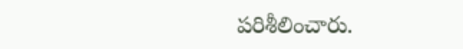పరిశీలించారు.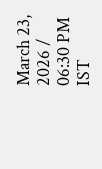March 23, 2026 / 06:30 PM IST